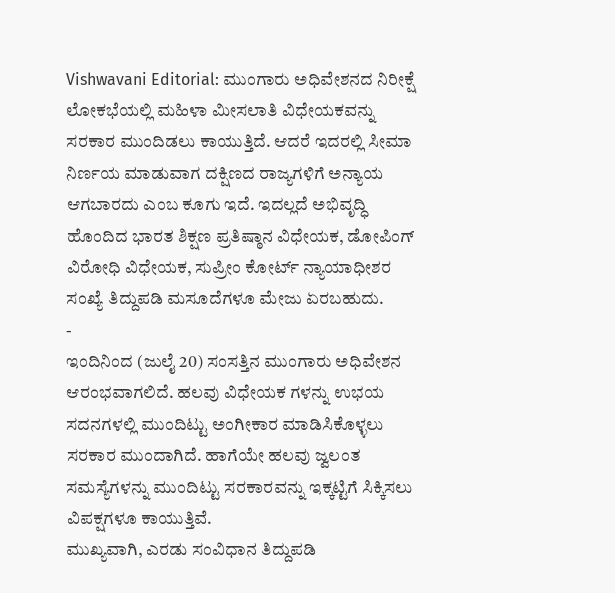Vishwavani Editorial: ಮುಂಗಾರು ಅಧಿವೇಶನದ ನಿರೀಕ್ಷೆ
ಲೋಕಭೆಯಲ್ಲಿ ಮಹಿಳಾ ಮೀಸಲಾತಿ ವಿಧೇಯಕವನ್ನು ಸರಕಾರ ಮುಂದಿಡಲು ಕಾಯುತ್ತಿದೆ. ಆದರೆ ಇದರಲ್ಲಿ ಸೀಮಾ ನಿರ್ಣಯ ಮಾಡುವಾಗ ದಕ್ಷಿಣದ ರಾಜ್ಯಗಳಿಗೆ ಅನ್ಯಾಯ ಆಗಬಾರದು ಎಂಬ ಕೂಗು ಇದೆ. ಇದಲ್ಲದೆ ಅಭಿವೃದ್ಧಿ ಹೊಂದಿದ ಭಾರತ ಶಿಕ್ಷಣ ಪ್ರತಿಷ್ಠಾನ ವಿಧೇಯಕ, ಡೋಪಿಂಗ್ ವಿರೋಧಿ ವಿಧೇಯಕ, ಸುಪ್ರೀಂ ಕೋರ್ಟ್ ನ್ಯಾಯಾಧೀಶರ ಸಂಖ್ಯೆ ತಿದ್ದುಪಡಿ ಮಸೂದೆಗಳೂ ಮೇಜು ಏರಬಹುದು.
-
ಇಂದಿನಿಂದ (ಜುಲೈ 20) ಸಂಸತ್ತಿನ ಮುಂಗಾರು ಅಧಿವೇಶನ ಆರಂಭವಾಗಲಿದೆ. ಹಲವು ವಿಧೇಯಕ ಗಳನ್ನು ಉಭಯ ಸದನಗಳಲ್ಲಿ ಮುಂದಿಟ್ಟು ಅಂಗೀಕಾರ ಮಾಡಿಸಿಕೊಳ್ಳಲು ಸರಕಾರ ಮುಂದಾಗಿದೆ. ಹಾಗೆಯೇ ಹಲವು ಜ್ವಲಂತ ಸಮಸ್ಯೆಗಳನ್ನು ಮುಂದಿಟ್ಟು ಸರಕಾರವನ್ನು ಇಕ್ಕಟ್ಟಿಗೆ ಸಿಕ್ಕಿಸಲು ವಿಪಕ್ಷಗಳೂ ಕಾಯುತ್ತಿವೆ.
ಮುಖ್ಯವಾಗಿ, ಎರಡು ಸಂವಿಧಾನ ತಿದ್ದುಪಡಿ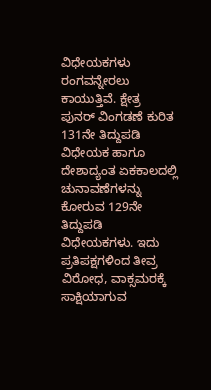ವಿಧೇಯಕಗಳು ರಂಗವನ್ನೇರಲು ಕಾಯುತ್ತಿವೆ. ಕ್ಷೇತ್ರ ಪುನರ್ ವಿಂಗಡಣೆ ಕುರಿತ 131ನೇ ತಿದ್ದುಪಡಿ ವಿಧೇಯಕ ಹಾಗೂ ದೇಶಾದ್ಯಂತ ಏಕಕಾಲದಲ್ಲಿ ಚುನಾವಣೆಗಳನ್ನು ಕೋರುವ 129ನೇ ತಿದ್ದುಪಡಿ ವಿಧೇಯಕಗಳು. ಇದು ಪ್ರತಿಪಕ್ಷಗಳಿಂದ ತೀವ್ರ ವಿರೋಧ, ವಾಕ್ಸಮರಕ್ಕೆ ಸಾಕ್ಷಿಯಾಗುವ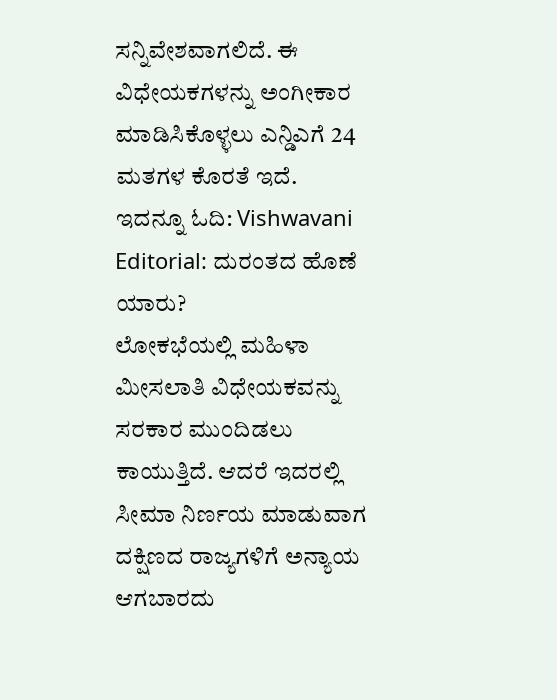ಸನ್ನಿವೇಶವಾಗಲಿದೆ. ಈ ವಿಧೇಯಕಗಳನ್ನು ಅಂಗೀಕಾರ ಮಾಡಿಸಿಕೊಳ್ಳಲು ಎನ್ಡಿಎಗೆ 24 ಮತಗಳ ಕೊರತೆ ಇದೆ.
ಇದನ್ನೂ ಓದಿ: Vishwavani Editorial: ದುರಂತದ ಹೊಣೆ ಯಾರು?
ಲೋಕಭೆಯಲ್ಲಿ ಮಹಿಳಾ ಮೀಸಲಾತಿ ವಿಧೇಯಕವನ್ನು ಸರಕಾರ ಮುಂದಿಡಲು ಕಾಯುತ್ತಿದೆ. ಆದರೆ ಇದರಲ್ಲಿ ಸೀಮಾ ನಿರ್ಣಯ ಮಾಡುವಾಗ ದಕ್ಷಿಣದ ರಾಜ್ಯಗಳಿಗೆ ಅನ್ಯಾಯ ಆಗಬಾರದು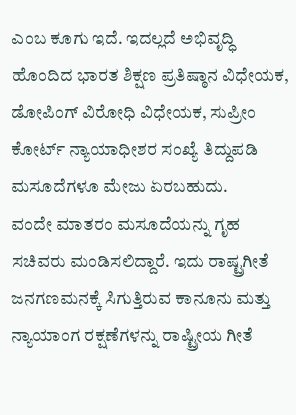ಎಂಬ ಕೂಗು ಇದೆ. ಇದಲ್ಲದೆ ಅಭಿವೃದ್ಧಿ ಹೊಂದಿದ ಭಾರತ ಶಿಕ್ಷಣ ಪ್ರತಿಷ್ಠಾನ ವಿಧೇಯಕ, ಡೋಪಿಂಗ್ ವಿರೋಧಿ ವಿಧೇಯಕ, ಸುಪ್ರೀಂ ಕೋರ್ಟ್ ನ್ಯಾಯಾಧೀಶರ ಸಂಖ್ಯೆ ತಿದ್ದುಪಡಿ ಮಸೂದೆಗಳೂ ಮೇಜು ಏರಬಹುದು.
ವಂದೇ ಮಾತರಂ ಮಸೂದೆಯನ್ನು ಗೃಹ ಸಚಿವರು ಮಂಡಿಸಲಿದ್ದಾರೆ. ಇದು ರಾಷ್ಟ್ರಗೀತೆ ಜನಗಣಮನಕ್ಕೆ ಸಿಗುತ್ತಿರುವ ಕಾನೂನು ಮತ್ತು ನ್ಯಾಯಾಂಗ ರಕ್ಷಣೆಗಳನ್ನು ರಾಷ್ಟ್ರೀಯ ಗೀತೆ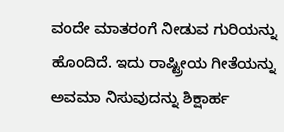ವಂದೇ ಮಾತರಂಗೆ ನೀಡುವ ಗುರಿಯನ್ನು ಹೊಂದಿದೆ. ಇದು ರಾಷ್ಟ್ರೀಯ ಗೀತೆಯನ್ನು ಅವಮಾ ನಿಸುವುದನ್ನು ಶಿಕ್ಷಾರ್ಹ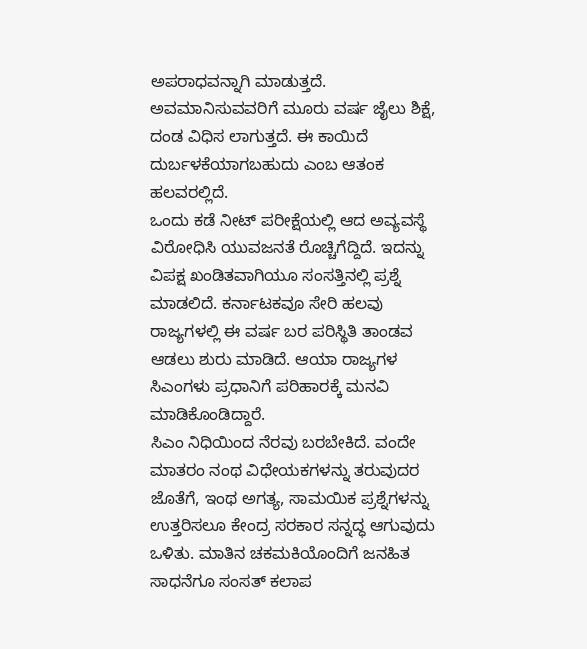ಅಪರಾಧವನ್ನಾಗಿ ಮಾಡುತ್ತದೆ. ಅವಮಾನಿಸುವವರಿಗೆ ಮೂರು ವರ್ಷ ಜೈಲು ಶಿಕ್ಷೆ, ದಂಡ ವಿಧಿಸ ಲಾಗುತ್ತದೆ. ಈ ಕಾಯಿದೆ ದುರ್ಬಳಕೆಯಾಗಬಹುದು ಎಂಬ ಆತಂಕ ಹಲವರಲ್ಲಿದೆ.
ಒಂದು ಕಡೆ ನೀಟ್ ಪರೀಕ್ಷೆಯಲ್ಲಿ ಆದ ಅವ್ಯವಸ್ಥೆ ವಿರೋಧಿಸಿ ಯುವಜನತೆ ರೊಚ್ಚಿಗೆದ್ದಿದೆ. ಇದನ್ನು ವಿಪಕ್ಷ ಖಂಡಿತವಾಗಿಯೂ ಸಂಸತ್ತಿನಲ್ಲಿ ಪ್ರಶ್ನೆ ಮಾಡಲಿದೆ. ಕರ್ನಾಟಕವೂ ಸೇರಿ ಹಲವು ರಾಜ್ಯಗಳಲ್ಲಿ ಈ ವರ್ಷ ಬರ ಪರಿಸ್ಥಿತಿ ತಾಂಡವ ಆಡಲು ಶುರು ಮಾಡಿದೆ. ಆಯಾ ರಾಜ್ಯಗಳ ಸಿಎಂಗಳು ಪ್ರಧಾನಿಗೆ ಪರಿಹಾರಕ್ಕೆ ಮನವಿ ಮಾಡಿಕೊಂಡಿದ್ದಾರೆ.
ಸಿಎಂ ನಿಧಿಯಿಂದ ನೆರವು ಬರಬೇಕಿದೆ. ವಂದೇ ಮಾತರಂ ನಂಥ ವಿಧೇಯಕಗಳನ್ನು ತರುವುದರ ಜೊತೆಗೆ, ಇಂಥ ಅಗತ್ಯ, ಸಾಮಯಿಕ ಪ್ರಶ್ನೆಗಳನ್ನು ಉತ್ತರಿಸಲೂ ಕೇಂದ್ರ ಸರಕಾರ ಸನ್ನದ್ಧ ಆಗುವುದು ಒಳಿತು. ಮಾತಿನ ಚಕಮಕಿಯೊಂದಿಗೆ ಜನಹಿತ ಸಾಧನೆಗೂ ಸಂಸತ್ ಕಲಾಪ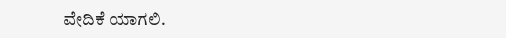ವೇದಿಕೆ ಯಾಗಲಿ.